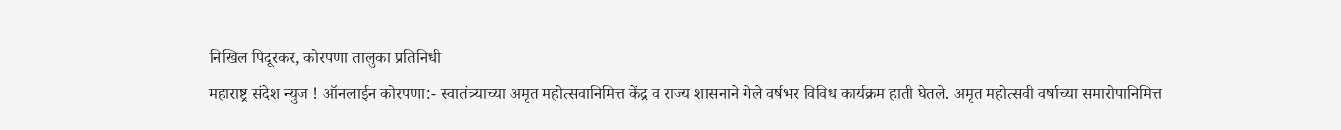निखिल पिदूरकर, कोरपणा तालुका प्रतिनिधी
महाराष्ट्र संदेश न्युज ! ऑनलाईन कोरपणा:- स्वातंत्र्याच्या अमृत महोत्सवानिमित्त केंद्र व राज्य शासनाने गेले वर्षभर विविध कार्यक्रम हाती घेतले. अमृत महोत्सवी वर्षाच्या समारोपानिमित्त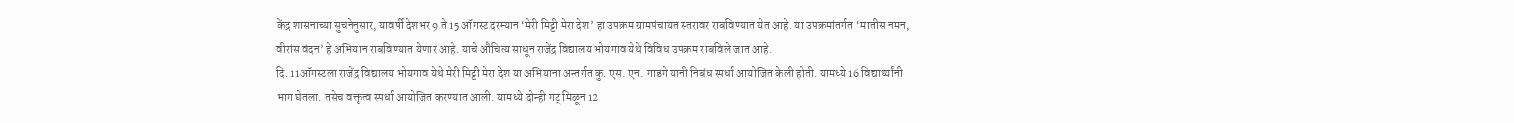केंद्र शासनाच्या सुचनेनुसार, यावर्षी देशभर 9 ते 15 ऑगस्ट दरम्यान ‘मेरी मिट्टी मेरा देश’ हा उपक्रम ग्रामपंचायत स्तरावर राबविण्यात येत आहे. या उपक्रमांतर्गत ‘मातीस नमन, वीरांस वंदन’ हे अभियान राबविण्यात येणार आहे. याचे औचित्य साधून राजेंद्र विद्यालय भोयगाव येथे विविध उपक्रम राबविले जात आहे.
दि. 11ऑगस्टला राजेंद्र विद्यालय भोयगाव येथे मेरी मिट्टी मेरा देश या अभियाना अन्तर्गत कु. एस. एन. गाडगे यानी निबंध स्पर्धा आयोजित केली होती. यामध्ये 16 विद्यार्थ्यांनी भाग घेतला. तसेच वक्तृत्व स्पर्धा आयोजित करण्यात आली. यामध्ये दोन्ही गट् मिळून 12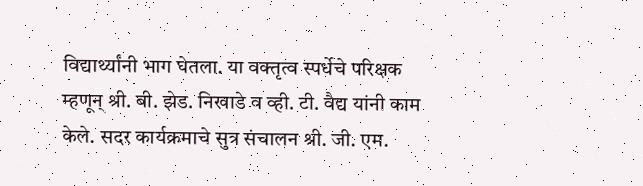विद्यार्थ्यांनी भाग घेतला. या वक्तृत्व स्पर्धेचे परिक्षक म्हणून् श्री. बी. झेड. निखाडे व व्ही. टी. वैद्य यांनी काम केले. सदर कार्यक्रमाचे सुत्र संचालन श्री. जी. एम.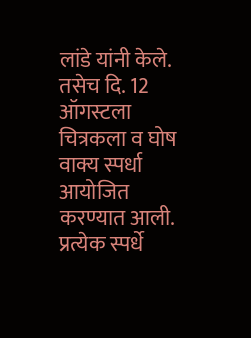लांडे यांनी केले. तसेच दि. 12 ऑगस्टला चित्रकला व घोष वाक्य स्पर्धा आयोजित करण्यात आली. प्रत्येक स्पर्धे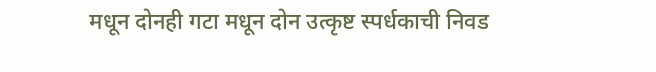मधून दोनही गटा मधून दोन उत्कृष्ट स्पर्धकाची निवड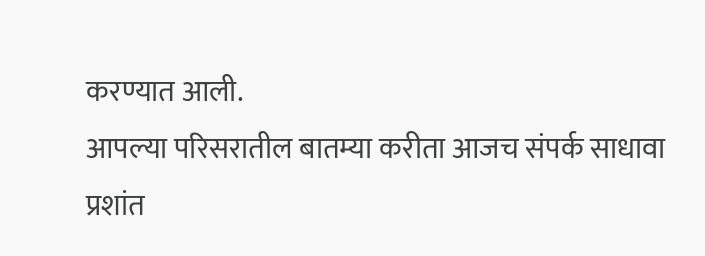करण्यात आली.
आपल्या परिसरातील बातम्या करीता आजच संपर्क साधावा प्रशांत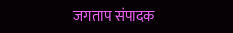जगताप संपादक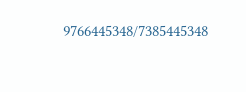9766445348/7385445348